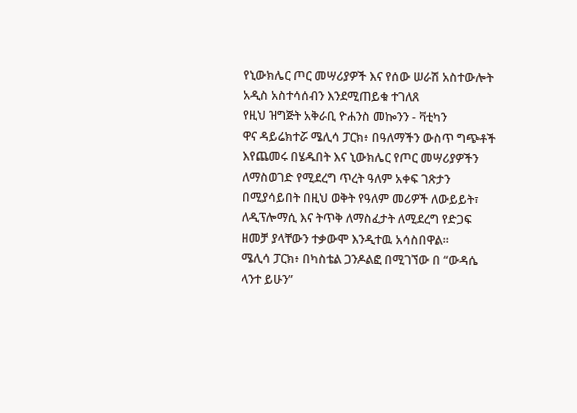የኒውክሌር ጦር መሣሪያዎች እና የሰው ሠራሽ አስተውሎት አዲስ አስተሳሰብን እንደሚጠይቁ ተገለጸ
የዚህ ዝግጅት አቅራቢ ዮሐንስ መኰንን - ቫቲካን
ዋና ዳይሬክተሯ ሜሊሳ ፓርክ፥ በዓለማችን ውስጥ ግጭቶች እየጨመሩ በሄዱበት እና ኒውክሌር የጦር መሣሪያዎችን ለማስወገድ የሚደረግ ጥረት ዓለም አቀፍ ገጽታን በሚያሳይበት በዚህ ወቅት የዓለም መሪዎች ለውይይት፣ ለዲፕሎማሲ እና ትጥቅ ለማስፈታት ለሚደረግ የድጋፍ ዘመቻ ያላቸውን ተቃውሞ እንዲተዉ አሳስበዋል።
ሜሊሳ ፓርክ፥ በካስቴል ጋንዶልፎ በሚገኘው በ “ውዳሴ ላንተ ይሁን”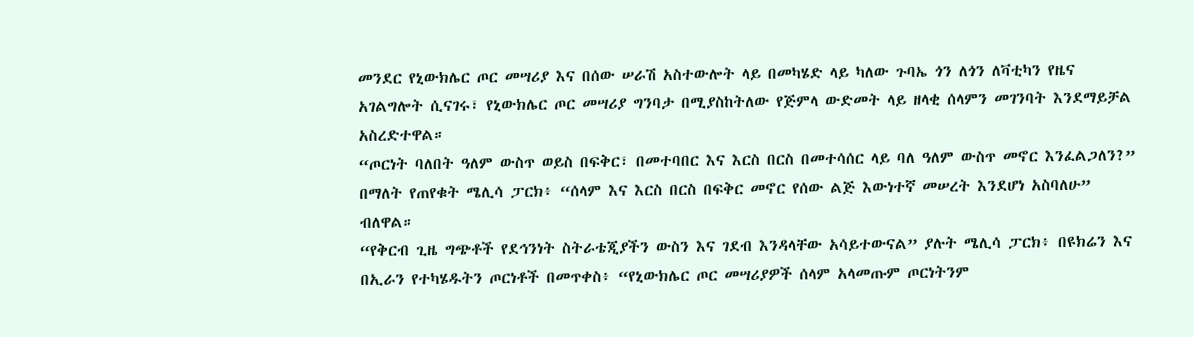መንደር የኒውክሌር ጦር መሣሪያ እና በሰው ሠራሽ አስተውሎት ላይ በመካሄድ ላይ ካለው ጉባኤ ጎን ለጎን ለቫቲካን የዜና አገልግሎት ሲናገሩ፣ የኒውክሌር ጦር መሣሪያ ግንባታ በሚያስከትለው የጅምላ ውድመት ላይ ዘላቂ ሰላምን መገንባት እንደማይቻል አስረድተዋል።
“ጦርነት ባለበት ዓለም ውስጥ ወይስ በፍቅር፣ በመተባበር እና እርስ በርስ በመተሳሰር ላይ ባለ ዓለም ውስጥ መኖር እንፈልጋለን?” በማለት የጠየቁት ሜሊሳ ፓርክ፥ “ሰላም እና እርስ በርስ በፍቅር መኖር የሰው ልጅ እውነተኛ መሠረት እንደሆነ አስባለሁ” ብለዋል።
“የቅርብ ጊዜ ግጭቶች የደኅንነት ስትራቴጂያችን ውስን እና ገደብ እንዳላቸው አሳይተውናል” ያሉት ሜሊሳ ፓርክ፥ በዩክሬን እና በኢራን የተካሄዱትን ጦርነቶች በመጥቀስ፥ “የኒውክሌር ጦር መሣሪያዎች ሰላም አላመጡም ጦርነትንም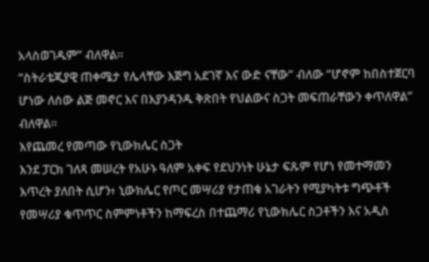አላስወገዱም” ብለዋል።
“ስትራቴጂያዊ ጠቀሜታ የሌላቸው እጅግ አደገኛ እና ውድ ናቸው” ብለው “ሆኖም ከበስተጀርባ ሆነው ለሰው ልጅ መኖር እና በእያንዳንዱ ቅጽበት የህልውና ስጋት መፍጠራቸውን ቀጥለዋል” ብለዋል።
እየጨመረ የመጣው የኒውክሌር ስጋት
እንደ ፓርክ ገለጻ መሠረት የአሁኑ ዓለም አቀፍ የደህንነት ሁኔታ ፍጹም የሆነ የመተማመን እጥረት ያለበት ሲሆን፥ ኒውክሌር የጦር መሣሪያ የታጠቁ አገራትን የሚያካትቱ ግጭቶች የመሣሪያ ቁጥጥር ስምምነቶችን ከማፍረስ በተጨማሪ የኒውክሌር ስጋቶችን እና አዲስ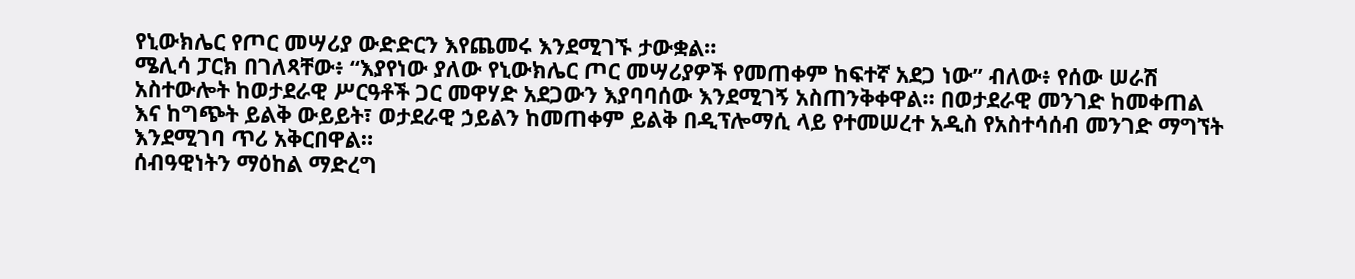የኒውክሌር የጦር መሣሪያ ውድድርን እየጨመሩ እንደሚገኙ ታውቋል።
ሜሊሳ ፓርክ በገለጻቸው፥ “እያየነው ያለው የኒውክሌር ጦር መሣሪያዎች የመጠቀም ከፍተኛ አደጋ ነው” ብለው፥ የሰው ሠራሽ አስተውሎት ከወታደራዊ ሥርዓቶች ጋር መዋሃድ አደጋውን እያባባሰው እንደሚገኝ አስጠንቅቀዋል። በወታደራዊ መንገድ ከመቀጠል እና ከግጭት ይልቅ ውይይት፣ ወታደራዊ ኃይልን ከመጠቀም ይልቅ በዲፕሎማሲ ላይ የተመሠረተ አዲስ የአስተሳሰብ መንገድ ማግኘት እንደሚገባ ጥሪ አቅርበዋል።
ሰብዓዊነትን ማዕከል ማድረግ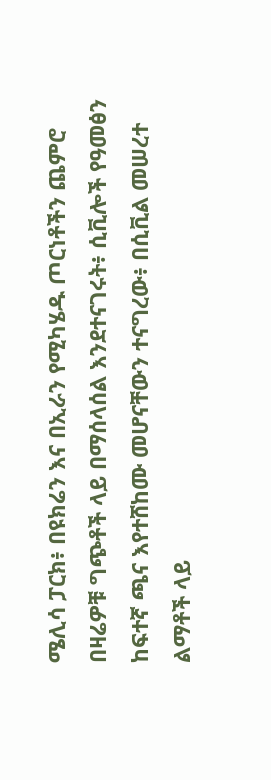ሜሊሳ ፓርክ፥ በዩክሬን እና በኢራን የሚካሄዱ ጦርነቶችን ጨምሮ በዛሬዎቹ ግጭቶች ላይ በማሰላሰል እንደተናገሩት፥ ሲቪሎች የዓመፅን ከፍተኛ ጫና እየተሸከሙ መሆናቸውን ተናግረው፥ በሲቪል መሠረተ ልማቶች ላይ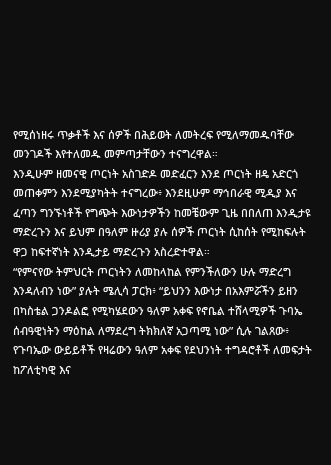የሚሰነዘሩ ጥቃቶች እና ሰዎች በሕይወት ለመትረፍ የሚለማመዱባቸው መንገዶች እየተለመዱ መምጣታቸውን ተናግረዋል።
እንዲሁም ዘመናዊ ጦርነት አስገድዶ መድፈርን እንደ ጦርነት ዘዴ አድርጎ መጠቀምን እንደሚያካትት ተናግረው፥ እንደዚሁም ማኅበራዊ ሚዲያ እና ፈጣን ግንኙነቶች የግጭት እውነታዎችን ከመቼውም ጊዜ በበለጠ እንዲታዩ ማድረጉን እና ይህም በዓለም ዙሪያ ያሉ ሰዎች ጦርነት ሲከሰት የሚከፍሉት ዋጋ ከፍተኛነት እንዲታይ ማድረጉን አስረድተዋል።
“የምናየው ትምህርት ጦርነትን ለመከላከል የምንችለውን ሁሉ ማድረግ እንዳለብን ነው” ያሉት ሜሊሳ ፓርክ፥ “ይህንን እውነታ በአእምሯችን ይዘን በካስቴል ጋንዶልፎ የሚካሄደውን ዓለም አቀፍ የኖቤል ተሸላሚዎች ጉባኤ ሰብዓዊነትን ማዕከል ለማደረግ ትክክለኛ አጋጣሚ ነው” ሲሉ ገልጸው፥ የጉባኤው ውይይቶች የዛሬውን ዓለም አቀፍ የደህንነት ተግዳሮቶች ለመፍታት ከፖለቲካዊ እና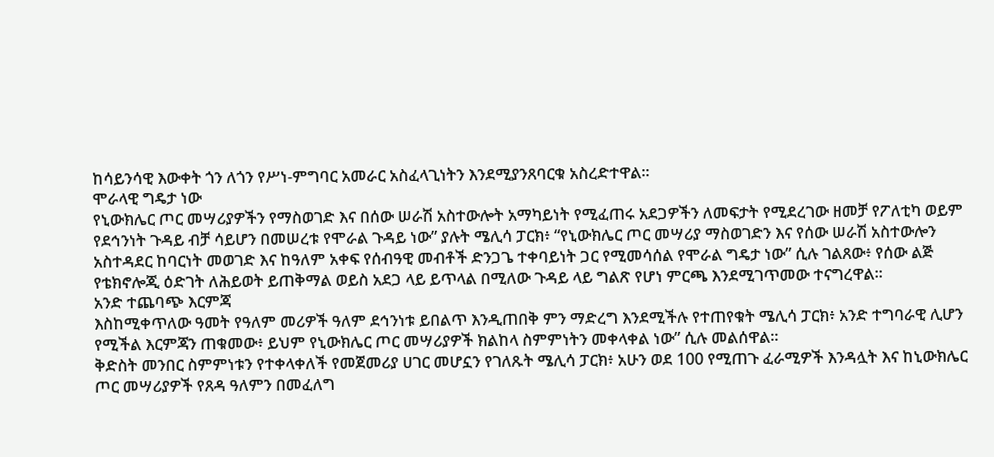ከሳይንሳዊ እውቀት ጎን ለጎን የሥነ-ምግባር አመራር አስፈላጊነትን እንደሚያንጸባርቁ አስረድተዋል።
ሞራላዊ ግዴታ ነው
የኒውክሌር ጦር መሣሪያዎችን የማስወገድ እና በሰው ሠራሽ አስተውሎት አማካይነት የሚፈጠሩ አደጋዎችን ለመፍታት የሚደረገው ዘመቻ የፖለቲካ ወይም የደኅንነት ጉዳይ ብቻ ሳይሆን በመሠረቱ የሞራል ጉዳይ ነው” ያሉት ሜሊሳ ፓርክ፥ “የኒውክሌር ጦር መሣሪያ ማስወገድን እና የሰው ሠራሽ አስተውሎን አስተዳደር ከባርነት መወገድ እና ከዓለም አቀፍ የሰብዓዊ መብቶች ድንጋጌ ተቀባይነት ጋር የሚመሳሰል የሞራል ግዴታ ነው” ሲሉ ገልጸው፥ የሰው ልጅ የቴክኖሎጂ ዕድገት ለሕይወት ይጠቅማል ወይስ አደጋ ላይ ይጥላል በሚለው ጉዳይ ላይ ግልጽ የሆነ ምርጫ እንደሚገጥመው ተናግረዋል።
አንድ ተጨባጭ እርምጃ
እስከሚቀጥለው ዓመት የዓለም መሪዎች ዓለም ደኅንነቱ ይበልጥ እንዲጠበቅ ምን ማድረግ እንደሚችሉ የተጠየቁት ሜሊሳ ፓርክ፥ አንድ ተግባራዊ ሊሆን የሚችል እርምጃን ጠቁመው፥ ይህም የኒውክሌር ጦር መሣሪያዎች ክልከላ ስምምነትን መቀላቀል ነው” ሲሉ መልሰዋል።
ቅድስት መንበር ስምምነቱን የተቀላቀለች የመጀመሪያ ሀገር መሆኗን የገለጹት ሜሊሳ ፓርክ፥ አሁን ወደ 100 የሚጠጉ ፈራሚዎች እንዳሏት እና ከኒውክሌር ጦር መሣሪያዎች የጸዳ ዓለምን በመፈለግ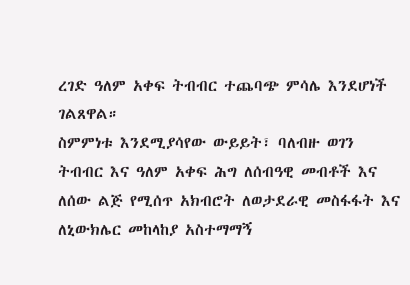ረገድ ዓለም አቀፍ ትብብር ተጨባጭ ምሳሌ እንደሆነች ገልጸዋል።
ስምምነቱ እንደሚያሳየው ውይይት፣ ባለብዙ ወገን ትብብር እና ዓለም አቀፍ ሕግ ለሰብዓዊ መብቶች እና ለሰው ልጅ የሚሰጥ አክብሮት ለወታደራዊ መስፋፋት እና ለኒውክሌር መከላከያ አስተማማኝ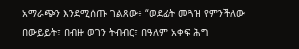አማራጭን እንደሚሰጡ ገልጸው፥ “ወደፊት መጓዝ የምንችለው በውይይት፣ በብዙ ወገን ትብብር፣ በዓለም አቀፍ ሕግ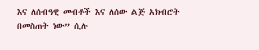እና ለሰብዓዊ መብቶች እና ለሰው ልጅ አክብሮት በመስጠት ነው” ሲሉ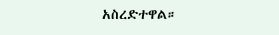አስረድተዋል።